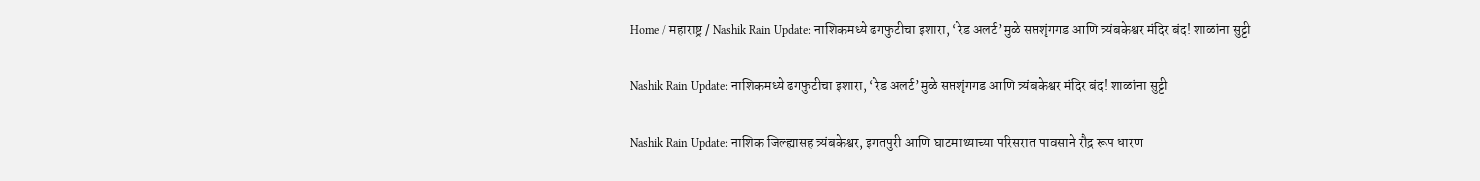Home / महाराष्ट्र / Nashik Rain Update: नाशिकमध्ये ढगफुटीचा इशारा, ‘रेड अलर्ट’मुळे सप्तशृंगगड आणि त्र्यंबकेश्वर मंदिर बंद! शाळांना सुट्टी

Nashik Rain Update: नाशिकमध्ये ढगफुटीचा इशारा, ‘रेड अलर्ट’मुळे सप्तशृंगगड आणि त्र्यंबकेश्वर मंदिर बंद! शाळांना सुट्टी

Nashik Rain Update: नाशिक जिल्ह्यासह त्र्यंबकेश्वर, इगतपुरी आणि घाटमाथ्याच्या परिसरात पावसाने रौद्र रूप धारण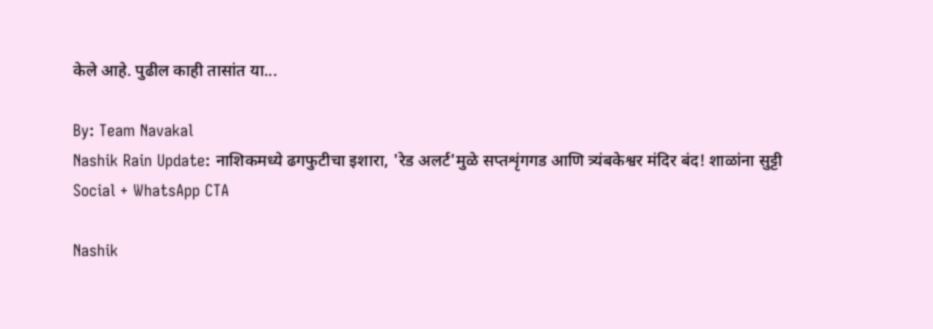केले आहे. पुढील काही तासांत या...

By: Team Navakal
Nashik Rain Update: नाशिकमध्ये ढगफुटीचा इशारा, 'रेड अलर्ट'मुळे सप्तशृंगगड आणि त्र्यंबकेश्वर मंदिर बंद! शाळांना सुट्टी
Social + WhatsApp CTA

Nashik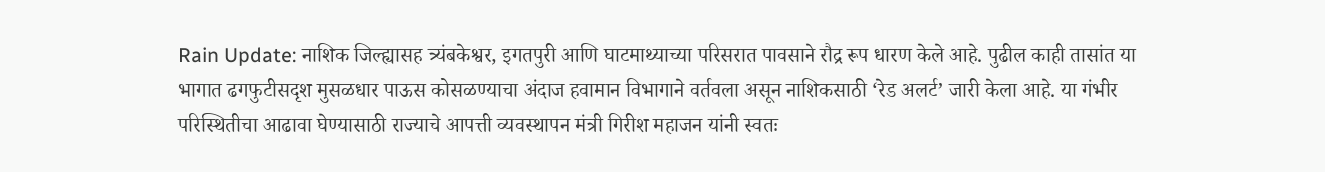Rain Update: नाशिक जिल्ह्यासह त्र्यंबकेश्वर, इगतपुरी आणि घाटमाथ्याच्या परिसरात पावसाने रौद्र रूप धारण केले आहे. पुढील काही तासांत या भागात ढगफुटीसदृश मुसळधार पाऊस कोसळण्याचा अंदाज हवामान विभागाने वर्तवला असून नाशिकसाठी ‘रेड अलर्ट’ जारी केला आहे. या गंभीर परिस्थितीचा आढावा घेण्यासाठी राज्याचे आपत्ती व्यवस्थापन मंत्री गिरीश महाजन यांनी स्वतः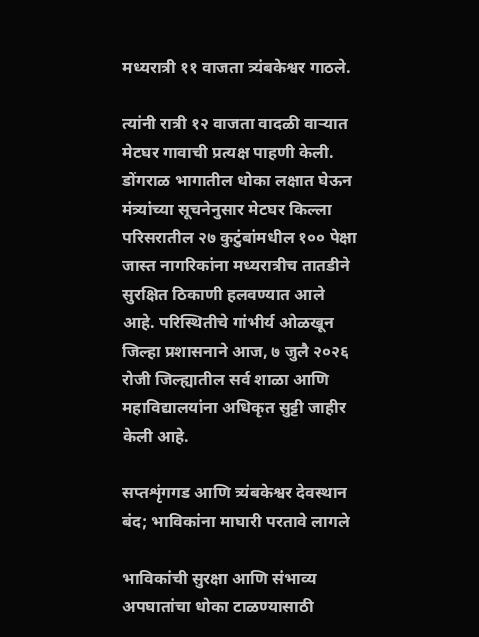मध्यरात्री ११ वाजता त्र्यंबकेश्वर गाठले.

त्यांनी रात्री १२ वाजता वादळी वाऱ्यात मेटघर गावाची प्रत्यक्ष पाहणी केली. डोंगराळ भागातील धोका लक्षात घेऊन मंत्र्यांच्या सूचनेनुसार मेटघर किल्ला परिसरातील २७ कुटुंबांमधील १०० पेक्षा जास्त नागरिकांना मध्यरात्रीच तातडीने सुरक्षित ठिकाणी हलवण्यात आले आहे. परिस्थितीचे गांभीर्य ओळखून जिल्हा प्रशासनाने आज, ७ जुलै २०२६ रोजी जिल्ह्यातील सर्व शाळा आणि महाविद्यालयांना अधिकृत सुट्टी जाहीर केली आहे.

सप्तशृंगगड आणि त्र्यंबकेश्वर देवस्थान बंद; भाविकांना माघारी परतावे लागले

भाविकांची सुरक्षा आणि संभाव्य अपघातांचा धोका टाळण्यासाठी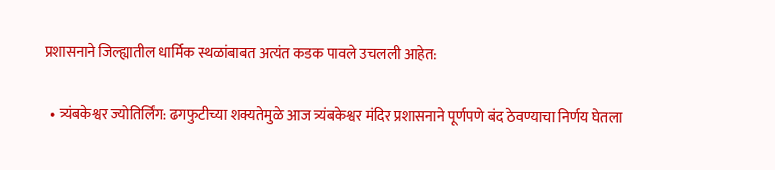प्रशासनाने जिल्ह्यातील धार्मिक स्थळांबाबत अत्यंत कडक पावले उचलली आहेत:

  • त्र्यंबकेश्वर ज्योतिर्लिंग: ढगफुटीच्या शक्यतेमुळे आज त्र्यंबकेश्वर मंदिर प्रशासनाने पूर्णपणे बंद ठेवण्याचा निर्णय घेतला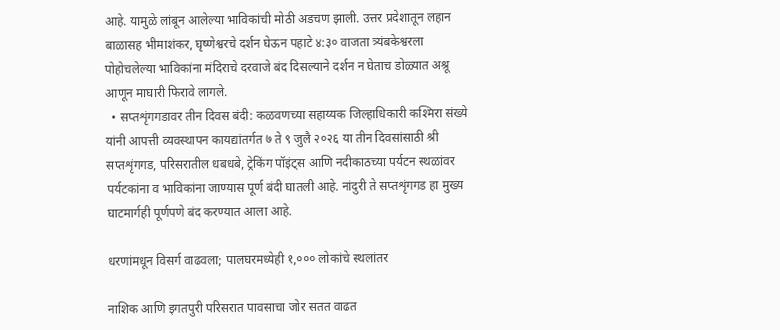आहे. यामुळे लांबून आलेल्या भाविकांची मोठी अडचण झाली. उत्तर प्रदेशातून लहान बाळासह भीमाशंकर, घृष्णेश्वरचे दर्शन घेऊन पहाटे ४:३० वाजता त्र्यंबकेश्वरला पोहोचलेल्या भाविकांना मंदिराचे दरवाजे बंद दिसल्याने दर्शन न घेताच डोळ्यात अश्रू आणून माघारी फिरावे लागले.
  • सप्तशृंगगडावर तीन दिवस बंदी: कळवणच्या सहाय्यक जिल्हाधिकारी कश्मिरा संख्ये यांनी आपत्ती व्यवस्थापन कायद्यांतर्गत ७ ते ९ जुलै २०२६ या तीन दिवसांसाठी श्री सप्तशृंगगड, परिसरातील धबधबे, ट्रेकिंग पॉइंट्स आणि नदीकाठच्या पर्यटन स्थळांवर पर्यटकांना व भाविकांना जाण्यास पूर्ण बंदी घातली आहे. नांदुरी ते सप्तशृंगगड हा मुख्य घाटमार्गही पूर्णपणे बंद करण्यात आला आहे.

धरणांमधून विसर्ग वाढवला; पालघरमध्येही १,००० लोकांचे स्थलांतर

नाशिक आणि इगतपुरी परिसरात पावसाचा जोर सतत वाढत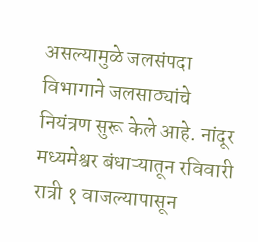असल्यामुळे जलसंपदा विभागाने जलसाठ्यांचे नियंत्रण सुरू केले आहे. नांदूर मध्यमेश्वर बंधाऱ्यातून रविवारी रात्री १ वाजल्यापासून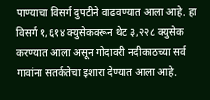पाण्याचा विसर्ग दुपटीने वाढवण्यात आला आहे. हा विसर्ग १,६१४ क्युसेकवरून थेट ३,२२८ क्युसेक करण्यात आला असून गोदावरी नदीकाठच्या सर्व गावांना सतर्कतेचा इशारा देण्यात आला आहे.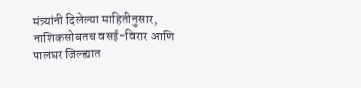मंत्र्यांनी दिलेल्या माहितीनुसार, नाशिकसोबतच वसई-विरार आणि पालघर जिल्ह्यात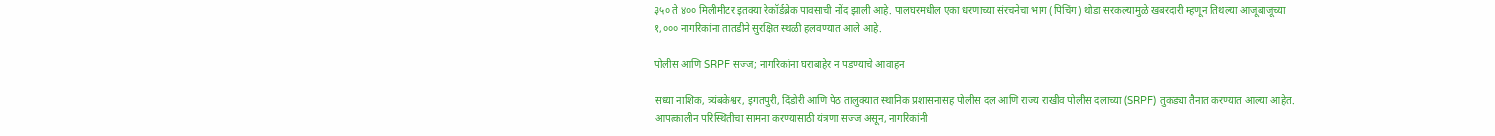३५० ते ४०० मिलीमीटर इतक्या रेकॉर्डब्रेक पावसाची नोंद झाली आहे. पालघरमधील एका धरणाच्या संरचनेचा भाग (पिचिंग) थोडा सरकल्यामुळे खबरदारी म्हणून तिथल्या आजूबाजूच्या १,००० नागरिकांना तातडीने सुरक्षित स्थळी हलवण्यात आले आहे.

पोलीस आणि SRPF सज्ज; नागरिकांना घराबाहेर न पडण्याचे आवाहन

सध्या नाशिक, त्र्यंबकेश्वर, इगतपुरी, दिंडोरी आणि पेठ तालुक्यात स्थानिक प्रशासनासह पोलीस दल आणि राज्य राखीव पोलीस दलाच्या (SRPF) तुकड्या तैनात करण्यात आल्या आहेत. आपत्कालीन परिस्थितीचा सामना करण्यासाठी यंत्रणा सज्ज असून, नागरिकांनी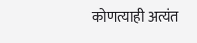कोणत्याही अत्यंत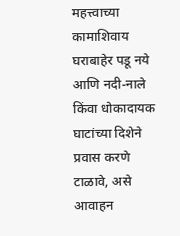महत्त्वाच्या कामाशिवाय घराबाहेर पडू नये आणि नदी-नाले किंवा धोकादायक घाटांच्या दिशेने प्रवास करणे टाळावे, असे आवाहन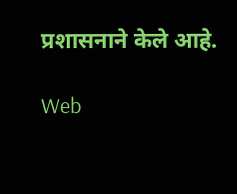प्रशासनाने केले आहे.

Web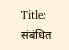Title:
संबंधित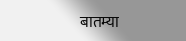बातम्या